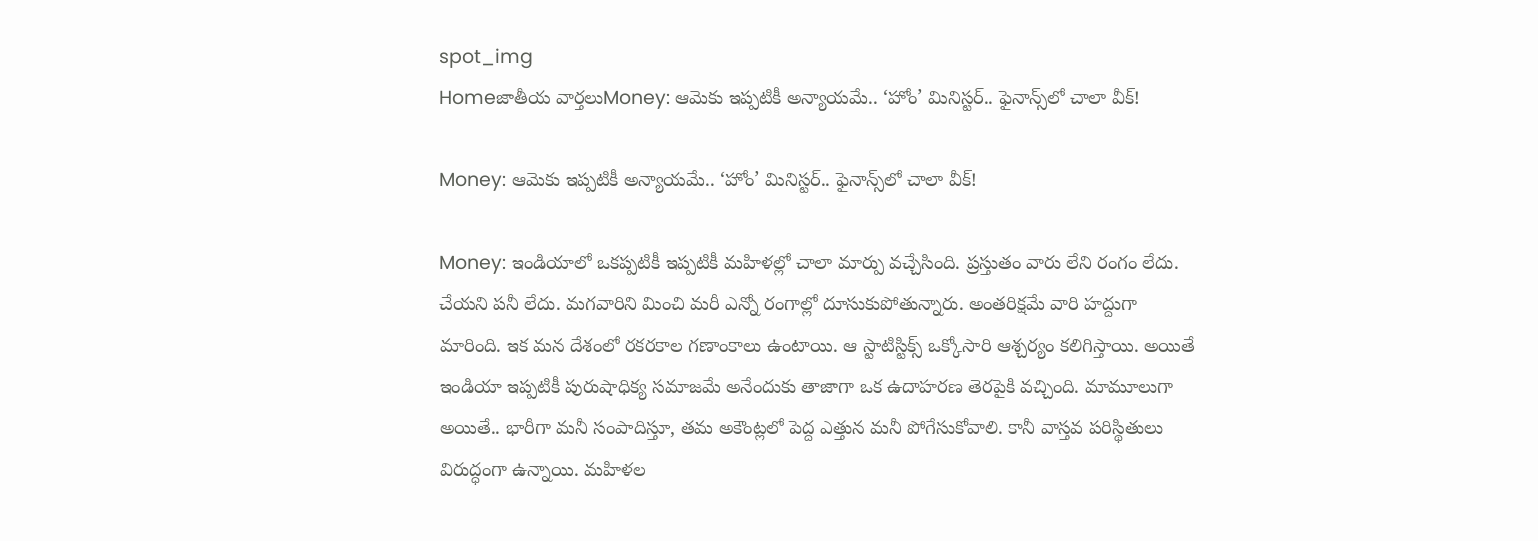spot_img
Homeజాతీయ వార్తలుMoney: ఆమెకు ఇప్పటికీ అన్యాయమే.. ‘హోం’ మినిస్టర్‌.. ఫైనాన్స్‌లో చాలా వీక్‌!

Money: ఆమెకు ఇప్పటికీ అన్యాయమే.. ‘హోం’ మినిస్టర్‌.. ఫైనాన్స్‌లో చాలా వీక్‌!

Money: ఇండియాలో ఒకప్పటికీ ఇప్పటికీ మహిళల్లో చాలా మార్పు వచ్చేసింది. ప్రస్తుతం వారు లేని రంగం లేదు. చేయని పనీ లేదు. మగవారిని మించి మరీ ఎన్నో రంగాల్లో దూసుకుపోతున్నారు. అంతరిక్షమే వారి హద్దుగా మారింది. ఇక మన దేశంలో రకరకాల గణాంకాలు ఉంటాయి. ఆ స్టాటిస్టిక్స్‌ ఒక్కోసారి ఆశ్చర్యం కలిగిస్తాయి. అయితే ఇండియా ఇప్పటికీ పురుషాధిక్య సమాజమే అనేందుకు తాజాగా ఒక ఉదాహరణ తెరపైకి వచ్చింది. మామూలుగా అయితే.. భారీగా మనీ సంపాదిస్తూ, తమ అకౌంట్లలో పెద్ద ఎత్తున మనీ పోగేసుకోవాలి. కానీ వాస్తవ పరిస్థితులు విరుద్ధంగా ఉన్నాయి. మహిళల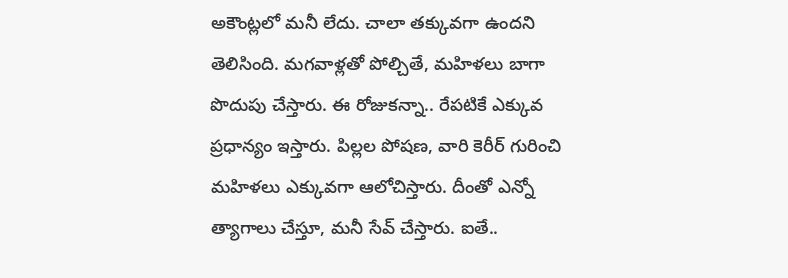అకౌంట్లలో మనీ లేదు. చాలా తక్కువగా ఉందని తెలిసింది. మగవాళ్లతో పోల్చితే, మహిళలు బాగా పొదుపు చేస్తారు. ఈ రోజుకన్నా.. రేపటికే ఎక్కువ ప్రధాన్యం ఇస్తారు. పిల్లల పోషణ, వారి కెరీర్‌ గురించి మహిళలు ఎక్కువగా ఆలోచిస్తారు. దీంతో ఎన్నో త్యాగాలు చేస్తూ, మనీ సేవ్‌ చేస్తారు. ఐతే..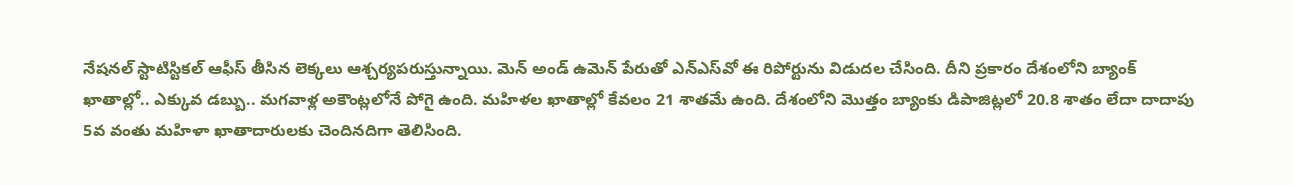నేషనల్‌ స్టాటిస్టికల్‌ ఆఫీస్‌ తీసిన లెక్కలు ఆశ్చర్యపరుస్తున్నాయి. మెన్‌ అండ్‌ ఉమెన్‌ పేరుతో ఎన్‌ఎస్‌వో ఈ రిపోర్టును విడుదల చేసింది. దీని ప్రకారం దేశంలోని బ్యాంక్‌ ఖాతాల్లో.. ఎక్కువ డబ్బు.. మగవాళ్ల అకౌంట్లలోనే పోగై ఉంది. మహిళల ఖాతాల్లో కేవలం 21 శాతమే ఉంది. దేశంలోని మొత్తం బ్యాంకు డిపాజిట్లలో 20.8 శాతం లేదా దాదాపు 5వ వంతు మహిళా ఖాతాదారులకు చెందినదిగా తెలిసింది.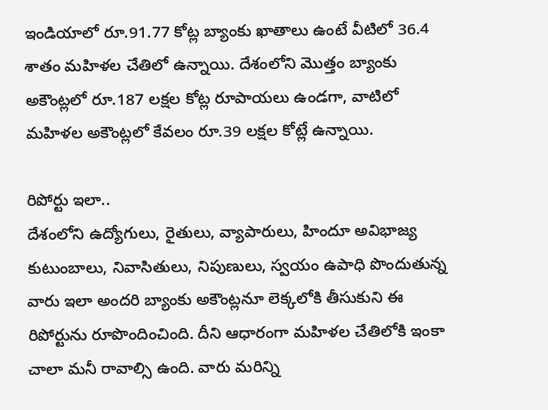ఇండియాలో రూ.91.77 కోట్ల బ్యాంకు ఖాతాలు ఉంటే వీటిలో 36.4 శాతం మహిళల చేతిలో ఉన్నాయి. దేశంలోని మొత్తం బ్యాంకు అకౌంట్లలో రూ.187 లక్షల కోట్ల రూపాయలు ఉండగా, వాటిలో మహిళల అకౌంట్లలో కేవలం రూ.39 లక్షల కోట్లే ఉన్నాయి.

రిపోర్టు ఇలా..
దేశంలోని ఉద్యోగులు, రైతులు, వ్యాపారులు, హిందూ అవిభాజ్య కుటుంబాలు, నివాసితులు, నిపుణులు, స్వయం ఉపాధి పొందుతున్న వారు ఇలా అందరి బ్యాంకు అకౌంట్లనూ లెక్కలోకి తీసుకుని ఈ రిపోర్టును రూపొందించింది. దీని ఆధారంగా మహిళల చేతిలోకి ఇంకా చాలా మనీ రావాల్సి ఉంది. వారు మరిన్ని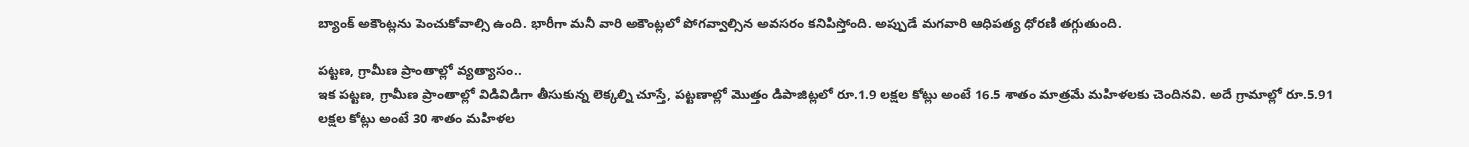బ్యాంక్‌ అకౌంట్లను పెంచుకోవాల్సి ఉంది. భారీగా మనీ వారి అకౌంట్లలో పోగవ్వాల్సిన అవసరం కనిపిస్తోంది. అప్పుడే మగవారి ఆధిపత్య ధోరణి తగ్గుతుంది.

పట్టణ, గ్రామీణ ప్రాంతాల్లో వ్యత్యాసం..
ఇక పట్టణ, గ్రామీణ ప్రాంతాల్లో విడివిడిగా తీసుకున్న లెక్కల్ని చూస్తే, పట్టణాల్లో మొత్తం డిపాజిట్లలో రూ.1.9 లక్షల కోట్లు అంటే 16.5 శాతం మాత్రమే మహిళలకు చెందినవి. అదే గ్రామాల్లో రూ.5.91 లక్షల కోట్లు అంటే 30 శాతం మహిళల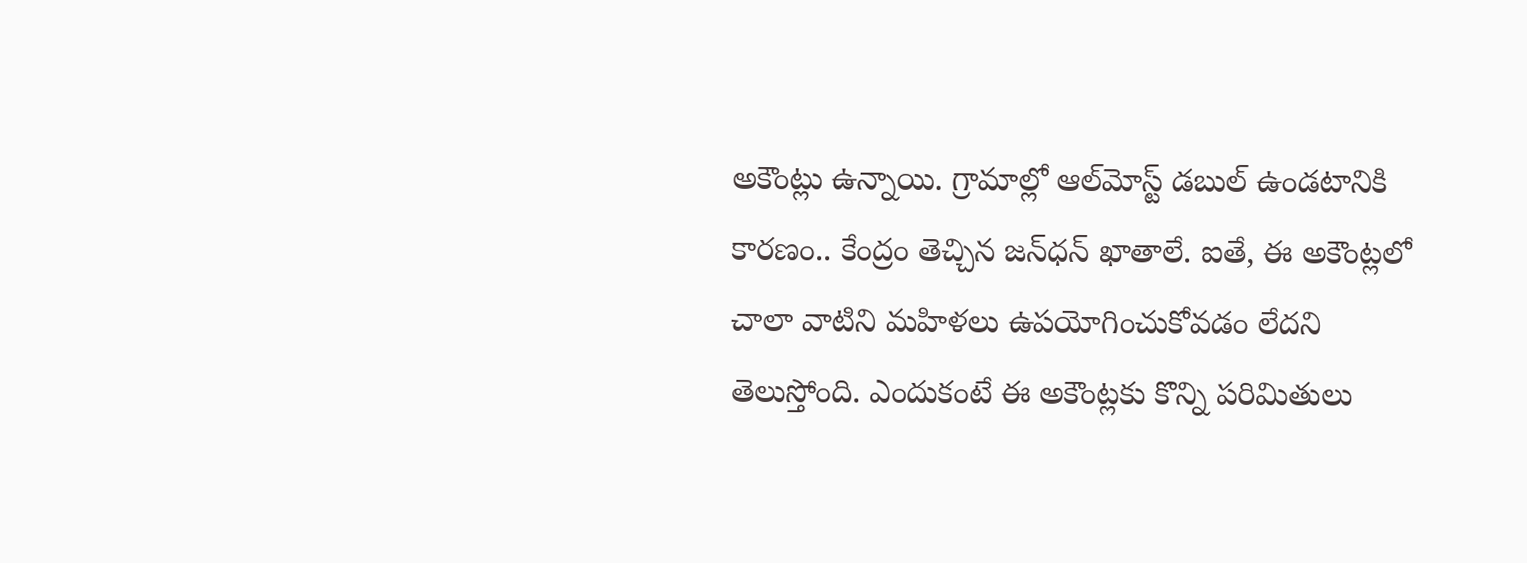అకౌంట్లు ఉన్నాయి. గ్రామాల్లో ఆల్‌మోస్ట్‌ డబుల్‌ ఉండటానికి కారణం.. కేంద్రం తెచ్చిన జన్‌ధన్‌ ఖాతాలే. ఐతే, ఈ అకౌంట్లలో చాలా వాటిని మహిళలు ఉపయోగించుకోవడం లేదని తెలుస్తోంది. ఎందుకంటే ఈ అకౌంట్లకు కొన్ని పరిమితులు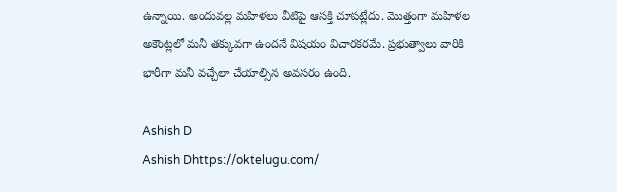ఉన్నాయి. అందువల్ల మహిళలు వీటిపై ఆసక్తి చూపట్లేదు. మొత్తంగా మహిళల అకౌంట్లలో మనీ తక్కువగా ఉందనే విషయం విచారకరమే. ప్రభుత్వాలు వారికి భారీగా మనీ వచ్చేలా చేయాల్సిన అవసరం ఉంది.

Ashish D
Ashish Dhttps://oktelugu.com/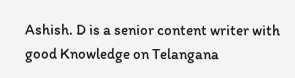Ashish. D is a senior content writer with good Knowledge on Telangana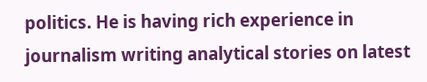politics. He is having rich experience in journalism writing analytical stories on latest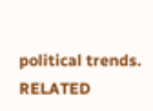political trends.
RELATED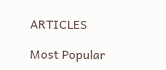ARTICLES

Most Popular